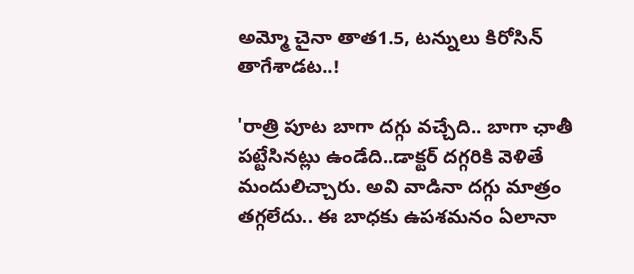అమ్మో చైనా తాత1.5, టన్నులు కిరోసిన్ తాగేశాడట..!

'రాత్రి పూట బాగా దగ్గు వచ్చేది.. బాగా ఛాతీ పట్టేసినట్లు ఉండేది..డాక్టర్ దగ్గరికి వెళితే మందులిచ్చారు. అవి వాడినా దగ్గు మాత్రం తగ్గలేదు.. ఈ బాధకు ఉపశమనం ఏలానా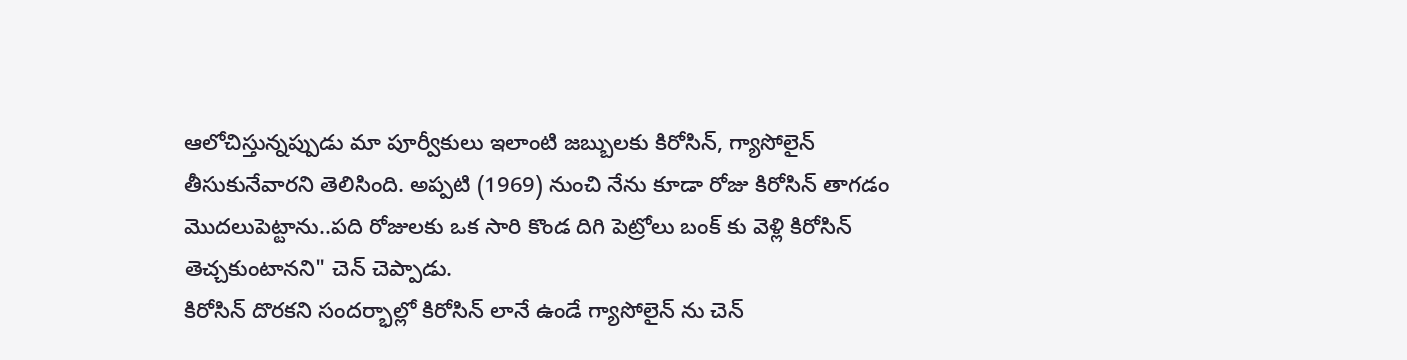ఆలోచిస్తున్నప్పుడు మా పూర్వీకులు ఇలాంటి జబ్బులకు కిరోసిన్, గ్యాసోలైన్ తీసుకునేవారని తెలిసింది. అప్పటి (1969) నుంచి నేను కూడా రోజు కిరోసిన్ తాగడం మొదలుపెట్టాను..పది రోజులకు ఒక సారి కొండ దిగి పెట్రోలు బంక్ కు వెళ్లి కిరోసిన్ తెచ్చకుంటానని" చెన్ చెప్పాడు.
కిరోసిన్ దొరకని సందర్భాల్లో కిరోసిన్ లానే ఉండే గ్యాసోలైన్ ను చెన్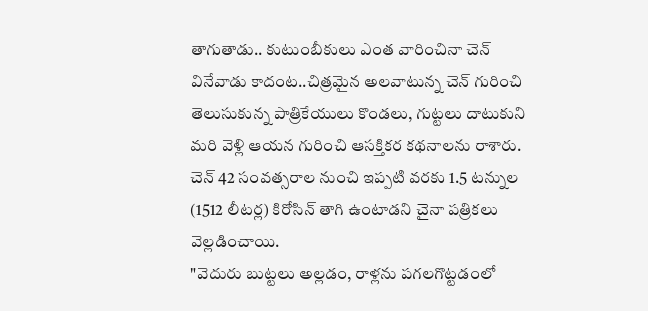తాగుతాడు.. కుటుంబీకులు ఎంత వారించినా చెన్ వినేవాడు కాదంట..చిత్రమైన అలవాటున్న చెన్ గురించి తెలుసుకున్న పాత్రికేయులు కొండలు, గుట్టలు దాటుకుని మరి వెళ్లి ఆయన గురించి ఆసక్తికర కథనాలను రాశారు. చెన్ 42 సంవత్సరాల నుంచి ఇప్పటి వరకు 1.5 టన్నుల (1512 లీటర్ల) కిరోసిన్ తాగి ఉంటాడని చైనా పత్రికలు వెల్లడించాయి.
"వెదురు బుట్టలు అల్లడం, రాళ్లను పగలగొట్టడంలో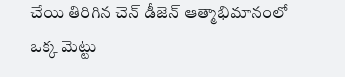చేయి తిరిగిన చెన్ డీజెన్ ఆత్మాభిమానంలో ఒక్క మెట్టు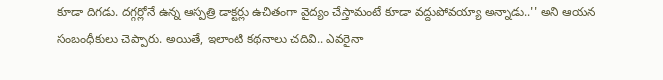కూడా దిగడు. దగ్గర్లోనే ఉన్న ఆస్పత్రి డాక్టర్లు ఉచితంగా వైద్యం చేస్తామంటే కూడా వద్దుపోవయ్యా అన్నాడు..'' అని ఆయన సంబంధీకులు చెప్పారు. అయితే, ఇలాంటి కథనాలు చదివి.. ఎవరైనా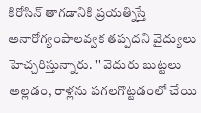కిరోసిన్ తాగడానికి ప్రయత్నిస్తే అనారోగ్యంపాలవ్వక తప్పదని వైద్యులు హెచ్చరిస్తున్నారు. '' వెదురు బుట్టలు అల్లడం, రాళ్లను పగలగొట్టడంలో చేయి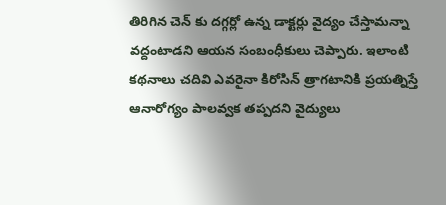తిరిగిన చెన్ కు దగ్గర్లో ఉన్న డాక్టర్లు వైద్యం చేస్తామన్నా వద్దంటాడని ఆయన సంబంధీకులు చెప్పారు. ఇలాంటి కథనాలు చదివి ఎవరైనా కిరోసిన్ త్రాగటానికి ప్రయత్నిస్తే ఆనారోగ్యం పాలవ్వక తప్పదని వైద్యులు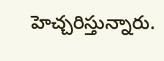హెచ్చరిస్తున్నారు.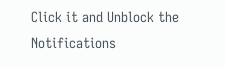Click it and Unblock the Notifications